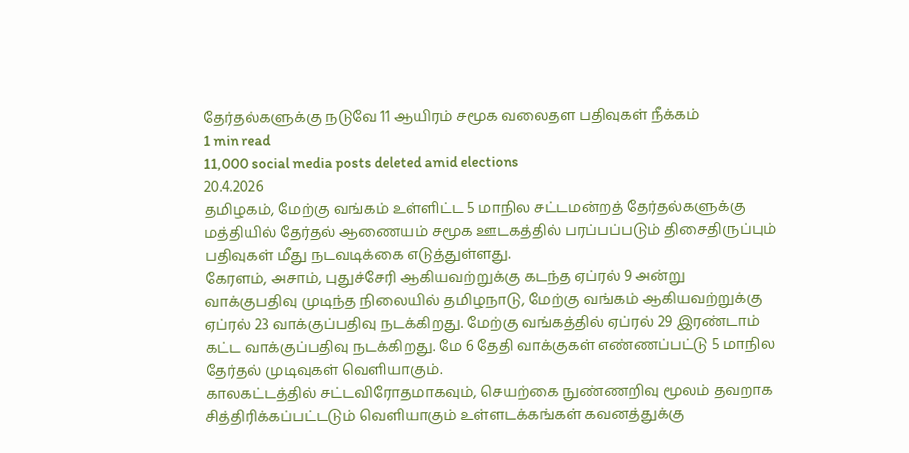தேர்தல்களுக்கு நடுவே 11 ஆயிரம் சமூக வலைதள பதிவுகள் நீக்கம்
1 min read
11,000 social media posts deleted amid elections
20.4.2026
தமிழகம், மேற்கு வங்கம் உள்ளிட்ட 5 மாநில சட்டமன்றத் தேர்தல்களுக்கு மத்தியில் தேர்தல் ஆணையம் சமூக ஊடகத்தில் பரப்பப்படும் திசைதிருப்பும் பதிவுகள் மீது நடவடிக்கை எடுத்துள்ளது.
கேரளம், அசாம், புதுச்சேரி ஆகியவற்றுக்கு கடந்த ஏப்ரல் 9 அன்று வாக்குபதிவு முடிந்த நிலையில் தமிழநாடு, மேற்கு வங்கம் ஆகியவற்றுக்கு ஏப்ரல் 23 வாக்குப்பதிவு நடக்கிறது. மேற்கு வங்கத்தில் ஏப்ரல் 29 இரண்டாம் கட்ட வாக்குப்பதிவு நடக்கிறது. மே 6 தேதி வாக்குகள் எண்ணப்பட்டு 5 மாநில தேர்தல் முடிவுகள் வெளியாகும்.
காலகட்டத்தில் சட்டவிரோதமாகவும், செயற்கை நுண்ணறிவு மூலம் தவறாக சித்திரிக்கப்பட்டடும் வெளியாகும் உள்ளடக்கங்கள் கவனத்துக்கு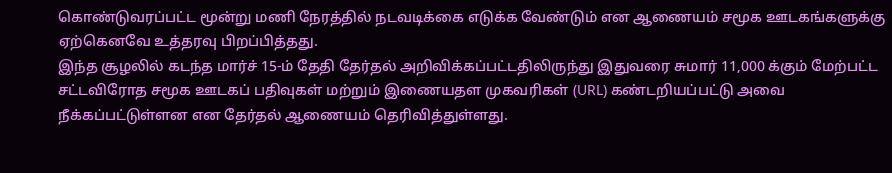கொண்டுவரப்பட்ட மூன்று மணி நேரத்தில் நடவடிக்கை எடுக்க வேண்டும் என ஆணையம் சமூக ஊடகங்களுக்கு ஏற்கெனவே உத்தரவு பிறப்பித்தது.
இந்த சூழலில் கடந்த மார்ச் 15-ம் தேதி தேர்தல் அறிவிக்கப்பட்டதிலிருந்து இதுவரை சுமார் 11,000 க்கும் மேற்பட்ட சட்டவிரோத சமூக ஊடகப் பதிவுகள் மற்றும் இணையதள முகவரிகள் (URL) கண்டறியப்பட்டு அவை நீக்கப்பட்டுள்ளன என தேர்தல் ஆணையம் தெரிவித்துள்ளது.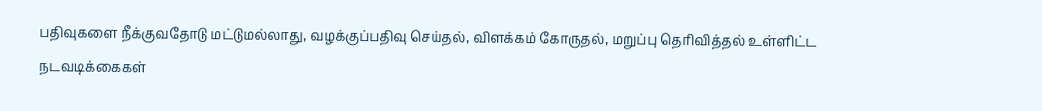பதிவுகளை நீக்குவதோடு மட்டுமல்லாது, வழக்குப்பதிவு செய்தல், விளக்கம் கோருதல், மறுப்பு தெரிவித்தல் உள்ளிட்ட நடவடிக்கைகள்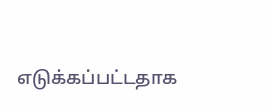எடுக்கப்பட்டதாக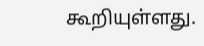கூறியுள்ளது.